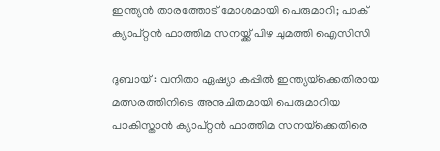ഇന്ത്യൻ താരത്തോട് മോശമായി പെരുമാറി; പാക് ക്യാപ്റ്റൻ ഫാത്തിമ സനയ്ക്ക് പിഴ ചുമത്തി ഐസിസി

ദുബായ് : വനിതാ ഏഷ്യാ കപ്പിൽ ഇന്ത്യയ്‌ക്കെതിരായ മത്സരത്തിനിടെ അനുചിതമായി പെരുമാറിയ പാകിസ്താൻ ക്യാപ്റ്റൻ ഫാത്തിമ സനയ്‌ക്കെതിരെ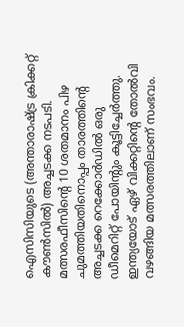ഐസിസിയുടെ (അന്താരാഷ്ട്ര ക്രിക്കറ്റ് കൗൺസിൽ) അച്ചടക്ക നടപടി. മത്സരഫീസിന്റെ 10 ശതമാനം പിഴ ചുമത്തിയതിനൊപ്പം താരത്തിന്റെ അച്ചടക്ക റെക്കോർഡിൽ ഒരു ഡീമെറിറ്റ് പോയിന്റും കൂട്ടിച്ചേർത്തു. ഇന്ത്യയോട് ഏഴ് വിക്കറ്റിന്റെ തോൽവി വഴങ്ങിയ മത്സരത്തിലാണ് സംഭവം.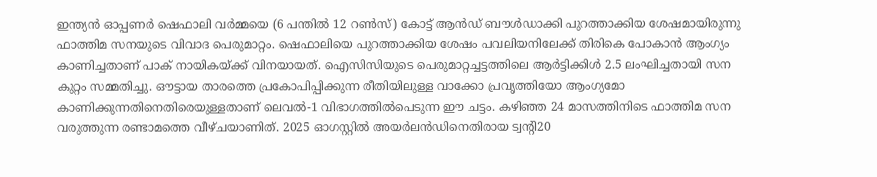ഇന്ത്യൻ ഓപ്പണർ ഷെഫാലി വർമ്മയെ (6 പന്തിൽ 12 റൺസ്) കോട്ട് ആൻഡ് ബൗൾഡാക്കി പുറത്താക്കിയ ശേഷമായിരുന്നു ഫാത്തിമ സനയുടെ വിവാദ പെരുമാറ്റം. ഷെഫാലിയെ പുറത്താക്കിയ ശേഷം പവലിയനിലേക്ക് തിരികെ പോകാൻ ആംഗ്യം കാണിച്ചതാണ് പാക് നായികയ്ക്ക് വിനയായത്. ഐസിസിയുടെ പെരുമാറ്റച്ചട്ടത്തിലെ ആർട്ടിക്കിൾ 2.5 ലംഘിച്ചതായി സന കുറ്റം സമ്മതിച്ചു. ഔട്ടായ താരത്തെ പ്രകോപിപ്പിക്കുന്ന രീതിയിലുള്ള വാക്കോ പ്രവൃത്തിയോ ആംഗ്യമോ കാണിക്കുന്നതിനെതിരെയുള്ളതാണ് ലെവൽ-1 വിഭാഗത്തിൽപെടുന്ന ഈ ചട്ടം. കഴിഞ്ഞ 24 മാസത്തിനിടെ ഫാത്തിമ സന വരുത്തുന്ന രണ്ടാമത്തെ വീഴ്ചയാണിത്. 2025 ഓഗസ്റ്റിൽ അയർലൻഡിനെതിരായ ട്വന്റി20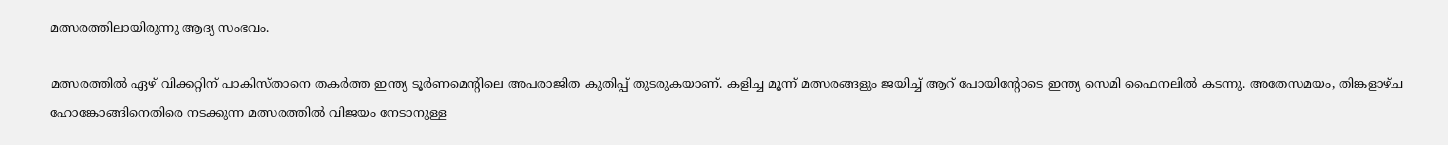മത്സരത്തിലായിരുന്നു ആദ്യ സംഭവം.

മത്സരത്തിൽ ഏഴ് വിക്കറ്റിന് പാകിസ്താനെ തകർത്ത ഇന്ത്യ ടൂർണമെന്റിലെ അപരാജിത കുതിപ്പ് തുടരുകയാണ്. കളിച്ച മൂന്ന് മത്സരങ്ങളും ജയിച്ച് ആറ് പോയിന്റോടെ ഇന്ത്യ സെമി ഫൈനലിൽ കടന്നു. അതേസമയം, തിങ്കളാഴ്ച ഹോങ്കോങ്ങിനെതിരെ നടക്കുന്ന മത്സരത്തിൽ വിജയം നേടാനുള്ള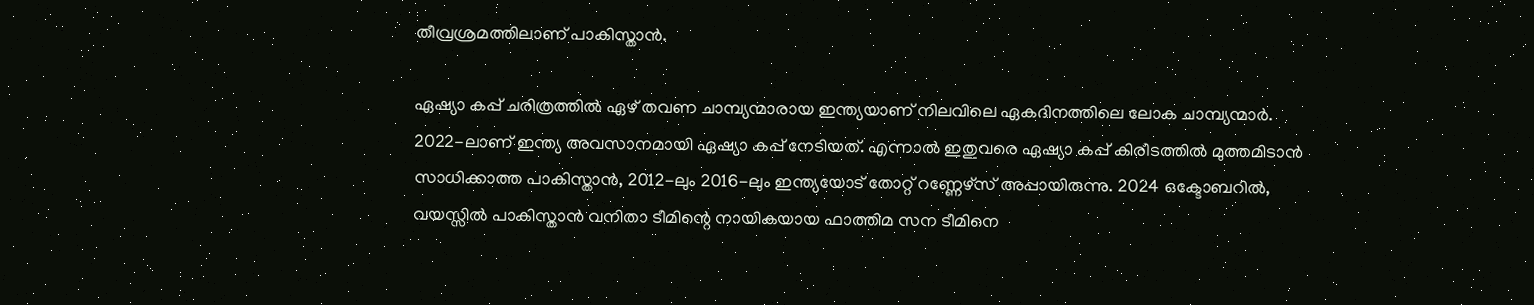തീവ്രശ്രമത്തിലാണ് പാകിസ്താൻ.

ഏഷ്യാ കപ്പ് ചരിത്രത്തിൽ ഏഴ് തവണ ചാമ്പ്യന്മാരായ ഇന്ത്യയാണ് നിലവിലെ ഏകദിനത്തിലെ ലോക ചാമ്പ്യന്മാർ. 2022-ലാണ് ഇന്ത്യ അവസാനമായി ഏഷ്യാ കപ്പ് നേടിയത്. എന്നാൽ ഇതുവരെ ഏഷ്യാ കപ്പ് കിരീടത്തിൽ മുത്തമിടാൻ സാധിക്കാത്ത പാകിസ്താൻ, 2012-ലും 2016-ലും ഇന്ത്യയോട് തോറ്റ് റണ്ണേഴ്സ് അപ്പായിരുന്നു. 2024 ഒക്ടോബറിൽ, വയസ്സിൽ പാകിസ്താൻ വനിതാ ടീമിന്റെ നായികയായ ഫാത്തിമ സന ടീമിനെ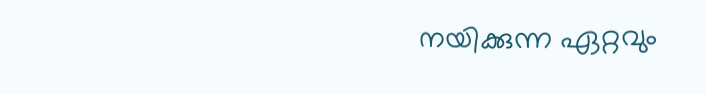നയിക്കുന്ന ഏറ്റവും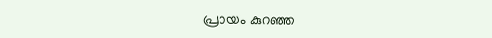പ്രായം കുറഞ്ഞ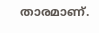താരമാണ്.